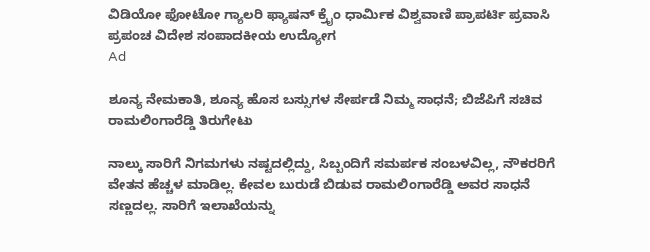ವಿಡಿಯೋ ಫೋಟೋ ಗ್ಯಾಲರಿ ಫ್ಯಾಷನ್ ಕ್ರೈಂ ಧಾರ್ಮಿಕ ವಿಶ್ವವಾಣಿ ಪ್ರಾಪರ್ಟಿ ಪ್ರವಾಸಿ ಪ್ರಪಂಚ ವಿದೇಶ ಸಂಪಾದಕೀಯ ಉದ್ಯೋಗ
Ad

ಶೂನ್ಯ ನೇಮಕಾತಿ, ಶೂನ್ಯ ಹೊಸ ಬಸ್ಸುಗಳ ಸೇರ್ಪಡೆ ನಿಮ್ಮ ಸಾಧನೆ; ಬಿಜೆಪಿಗೆ ಸಚಿವ ರಾಮಲಿಂಗಾರೆಡ್ಡಿ ತಿರುಗೇಟು

ನಾಲ್ಕು ಸಾರಿಗೆ ನಿಗಮಗಳು ನಷ್ಟದಲ್ಲಿದ್ದು, ಸಿಬ್ಬಂದಿಗೆ ಸಮರ್ಪಕ ಸಂಬಳವಿಲ್ಲ, ನೌಕರರಿಗೆ ವೇತನ ಹೆಚ್ಚಳ ಮಾಡಿಲ್ಲ. ಕೇವಲ ಬುರುಡೆ ಬಿಡುವ ರಾಮಲಿಂಗಾರೆಡ್ಡಿ ಅವರ ಸಾಧನೆ ಸಣ್ಣದಲ್ಲ. ಸಾರಿಗೆ ಇಲಾಖೆಯನ್ನು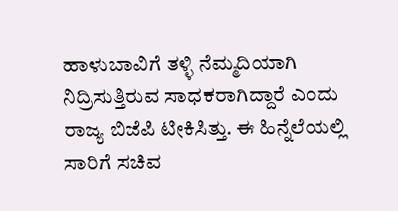ಹಾಳುಬಾವಿಗೆ ತಳ್ಳಿ ನೆಮ್ಮದಿಯಾಗಿ ನಿದ್ರಿಸುತ್ತಿರುವ ಸಾಧಕರಾಗಿದ್ದಾರೆ ಎಂದು ರಾಜ್ಯ ಬಿಜೆಪಿ ಟೀಕಿಸಿತ್ತು. ಈ ಹಿನ್ನೆಲೆಯಲ್ಲಿ ಸಾರಿಗೆ ಸಚಿವ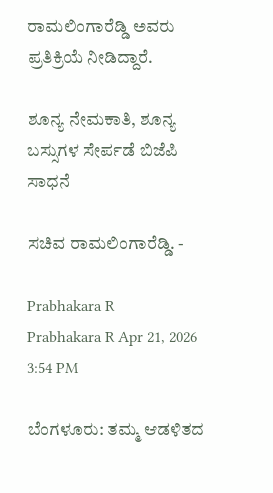ರಾಮಲಿಂಗಾರೆಡ್ಡಿ ಅವರು ಪ್ರತಿಕ್ರಿಯೆ ನೀಡಿದ್ದಾರೆ.

ಶೂನ್ಯ ನೇಮಕಾತಿ, ಶೂನ್ಯ ಬಸ್ಸುಗಳ ಸೇರ್ಪಡೆ ಬಿಜೆಪಿ ಸಾಧನೆ

ಸಚಿವ ರಾಮಲಿಂಗಾರೆಡ್ಡಿ. -

Prabhakara R
Prabhakara R Apr 21, 2026 3:54 PM

ಬೆಂಗಳೂರು: ತಮ್ಮ ಆಡಳಿತದ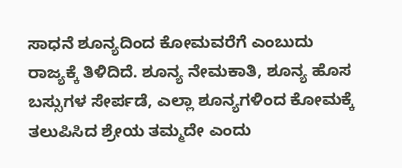ಸಾಧನೆ ಶೂನ್ಯದಿಂದ ಕೋಮವರೆಗೆ ಎಂಬುದು ರಾಜ್ಯಕ್ಕೆ ತಿಳಿದಿದೆ. ಶೂನ್ಯ ನೇಮಕಾತಿ, ಶೂನ್ಯ ಹೊಸ ಬಸ್ಸುಗಳ ಸೇರ್ಪಡೆ, ಎಲ್ಲಾ ಶೂನ್ಯಗಳಿಂದ ಕೋಮಕ್ಕೆ ತಲುಪಿಸಿದ ಶ್ರೇಯ ತಮ್ಮದೇ ಎಂದು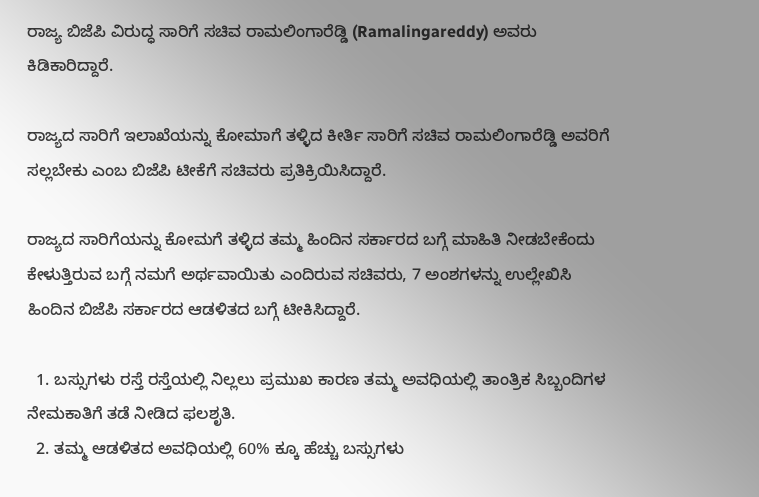ರಾಜ್ಯ ಬಿಜೆಪಿ ವಿರುದ್ಧ ಸಾರಿಗೆ ಸಚಿವ ರಾಮಲಿಂಗಾರೆಡ್ಡಿ (Ramalingareddy) ಅವರು ಕಿಡಿಕಾರಿದ್ದಾರೆ.

ರಾಜ್ಯದ ಸಾರಿಗೆ ಇಲಾಖೆಯನ್ನು ಕೋಮಾಗೆ ತಳ್ಳಿದ ಕೀರ್ತಿ ಸಾರಿಗೆ ಸಚಿವ ರಾಮಲಿಂಗಾರೆಡ್ಡಿ ಅವರಿಗೆ ಸಲ್ಲಬೇಕು ಎಂಬ ಬಿಜೆಪಿ ಟೀಕೆಗೆ ಸಚಿವರು ಪ್ರತಿಕ್ರಿಯಿಸಿದ್ದಾರೆ.

ರಾಜ್ಯದ ಸಾರಿಗೆಯನ್ನು ಕೋಮಗೆ ತಳ್ಳಿದ ತಮ್ಮ ಹಿಂದಿನ ಸರ್ಕಾರದ ಬಗ್ಗೆ ಮಾಹಿತಿ ನೀಡಬೇಕೆಂದು ಕೇಳುತ್ತಿರುವ ಬಗ್ಗೆ ನಮಗೆ ಅರ್ಥವಾಯಿತು ಎಂದಿರುವ ಸಚಿವರು, 7 ಅಂಶಗಳನ್ನು ಉಲ್ಲೇಖಿಸಿ ಹಿಂದಿನ ಬಿಜೆಪಿ ಸರ್ಕಾರದ ಆಡಳಿತದ ಬಗ್ಗೆ ಟೀಕಿಸಿದ್ದಾರೆ.

  1. ಬಸ್ಸುಗಳು ರಸ್ತೆ ರಸ್ತೆಯಲ್ಲಿ ನಿಲ್ಲಲು ಪ್ರಮುಖ ಕಾರಣ ತಮ್ಮ ಅವಧಿಯಲ್ಲಿ ತಾಂತ್ರಿಕ ಸಿಬ್ಬಂದಿಗಳ ನೇಮಕಾತಿಗೆ ತಡೆ ನೀಡಿದ ಫಲಶೃತಿ.
  2. ತಮ್ಮ ‌ಆಡಳಿತದ ಅವಧಿಯಲ್ಲಿ 60% ಕ್ಕೂ ಹೆಚ್ಚು ಬಸ್ಸುಗಳು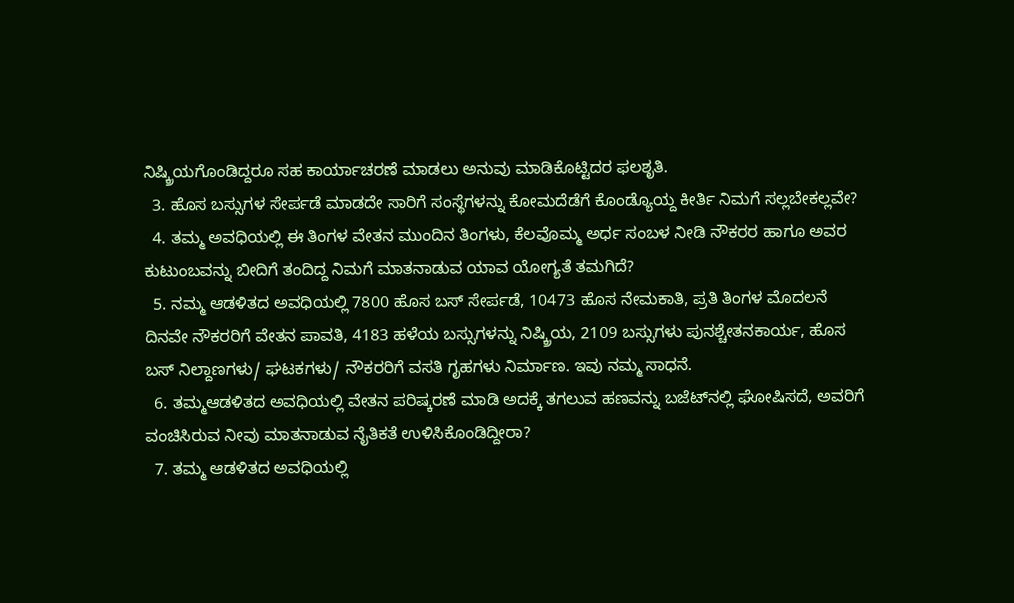ನಿಷ್ಕ್ರಿಯಗೊಂಡಿದ್ದರೂ ಸಹ ಕಾರ್ಯಾಚರಣೆ‌ ಮಾಡಲು ಅನುವು ಮಾಡಿಕೊಟ್ಟಿದರ ಫಲಶೃತಿ.
  3. ಹೊಸ ಬಸ್ಸುಗಳ ಸೇರ್ಪಡೆ ಮಾಡದೇ ಸಾರಿಗೆ ಸಂಸ್ಥೆಗಳನ್ನು ಕೋಮದೆಡೆಗೆ ಕೊಂಡ್ಯೊಯ್ದ ಕೀರ್ತಿ ನಿಮಗೆ ಸಲ್ಲಬೇಕಲ್ಲವೇ?
  4. ತಮ್ಮ ಅವಧಿಯಲ್ಲಿ ಈ ತಿಂಗಳ ವೇತನ ಮುಂದಿನ ತಿಂಗಳು, ಕೆಲವೊಮ್ಮ ಅರ್ಧ ಸಂಬಳ ನೀಡಿ ನೌಕರರ ಹಾಗೂ ಅವರ ಕುಟುಂಬವನ್ನು ಬೀದಿಗೆ ತಂದಿದ್ದ ನಿಮಗೆ ಮಾತನಾಡುವ ಯಾವ ಯೋಗ್ಯತೆ ತಮಗಿದೆ?
  5. ನಮ್ಮ ಆಡಳಿತದ ಅವಧಿಯಲ್ಲಿ 7800 ಹೊಸ ಬಸ್ ಸೇರ್ಪಡೆ, 10473 ಹೊಸ ನೇಮಕಾತಿ, ಪ್ರತಿ‌‌‌ ತಿಂಗಳ‌ ಮೊದಲನೆ ದಿನವೇ ನೌಕರರಿಗೆ ವೇತನ ಪಾವತಿ, 4183 ಹಳೆಯ ಬಸ್ಸುಗಳನ್ನು ನಿಷ್ಕ್ರಿಯ, 2109 ಬಸ್ಸುಗಳು ಪುನಶ್ಚೇತನ‌ಕಾರ್ಯ, ಹೊಸ ಬಸ್‌ ನಿಲ್ದಾಣಗಳು/ ಘಟಕಗಳು/ ನೌಕರರಿಗೆ ವಸತಿ ಗೃಹಗಳು ನಿರ್ಮಾಣ. ಇವು ನಮ್ಮ‌ ಸಾಧನೆ.
  6. ತಮ್ಮ‌ಆಡಳಿತದ ಅವಧಿಯಲ್ಲಿ ವೇತನ‌ ಪರಿಷ್ಕರಣೆ‌‌ ಮಾಡಿ‌ ಅದಕ್ಕೆ ತಗಲುವ ಹಣವನ್ನು ಬಜೆಟ್‌ನಲ್ಲಿ ಘೋಷಿಸದೆ, ಅವರಿಗೆ ವಂಚಿಸಿರುವ ನೀವು ಮಾತನಾಡುವ ನೈತಿಕತೆ ಉಳಿಸಿಕೊಂಡಿದ್ದೀರಾ?
  7. ತಮ್ಮ ಆಡಳಿತದ ಅವಧಿಯಲ್ಲಿ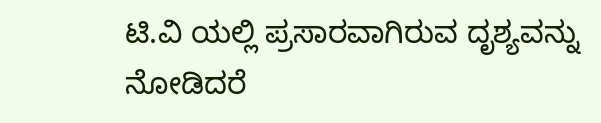ಟಿ.ವಿ‌ ಯಲ್ಲಿ‌ ಪ್ರಸಾರವಾಗಿರುವ ದೃಶ್ಯವನ್ನು ನೋಡಿದರೆ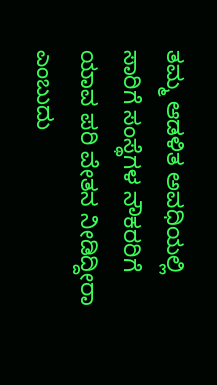ತಮ್ಮ ಆಡಳಿತ ಅವಧಿಯಲ್ಲಿ ಸಾರಿಗೆ ಸಂಸ್ಥೆಗಳ ನೌಕರರಿಗೆ ಯಾವ ಪರಿ ವೇತನ ನೀಡಿದ್ದೀರಾ ಎಂಬುದು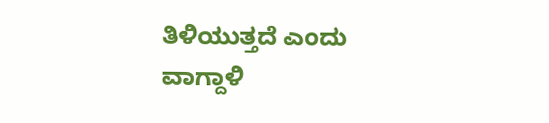ತಿಳಿಯುತ್ತದೆ ಎಂದು ವಾಗ್ದಾಳಿ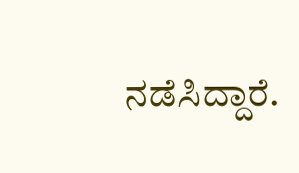ನಡೆಸಿದ್ದಾರೆ.